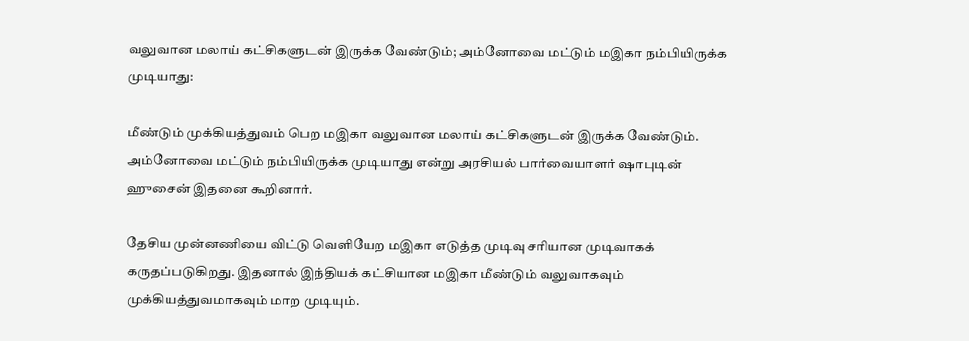வலுவான மலாய் கட்சிகளுடன் இருக்க வேண்டும்; அம்னோவை மட்டும் மஇகா நம்பியிருக்க முடியாது:

மீண்டும் முக்கியத்துவம் பெற மஇகா வலுவான மலாய் கட்சிகளுடன் இருக்க வேண்டும். அம்னோவை மட்டும் நம்பியிருக்க முடியாது என்று அரசியல் பார்வையாளர் ஷாபுடின் ஹுசைன் இதனை கூறினார்.

தேசிய முன்னணியை விட்டு வெளியேற மஇகா எடுத்த முடிவு சரியான முடிவாகக் கருதப்படுகிறது. இதனால் இந்தியக் கட்சியான மஇகா மீண்டும் வலுவாகவும் முக்கியத்துவமாகவும் மாற முடியும்.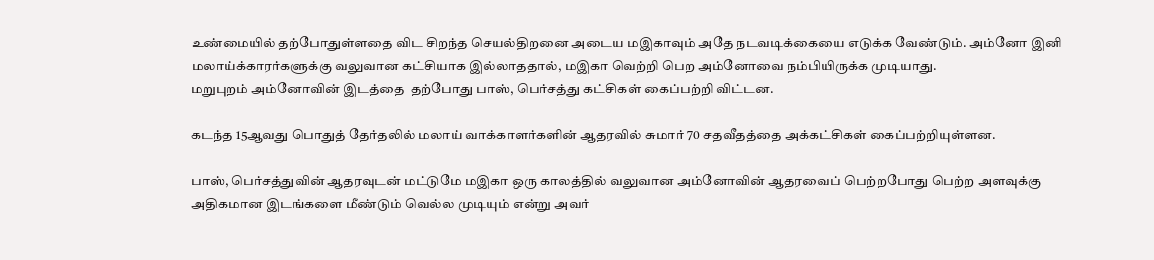உண்மையில் தற்போதுள்ளதை விட சிறந்த செயல்திறனை அடைய மஇகாவும் அதே நடவடிக்கையை எடுக்க வேண்டும். அம்னோ இனி மலாய்க்காரர்களுக்கு வலுவான கட்சியாக இல்லாததால், மஇகா வெற்றி பெற அம்னோவை நம்பியிருக்க முடியாது.
மறுபுறம் அம்னோவின் இடத்தை  தற்போது பாஸ், பெர்சத்து கட்சிகள் கைப்பற்றி விட்டன.

கடந்த 15ஆவது பொதுத் தேர்தலில் மலாய் வாக்காளர்களின் ஆதரவில் சுமார் 70 சதவீதத்தை அக்கட்சிகள் கைப்பற்றியுள்ளன.

பாஸ், பெர்சத்துவின் ஆதரவுடன் மட்டுமே மஇகா ஒரு காலத்தில் வலுவான அம்னோவின் ஆதரவைப் பெற்றபோது பெற்ற அளவுக்கு அதிகமான இடங்களை மீண்டும் வெல்ல முடியும் என்று அவர்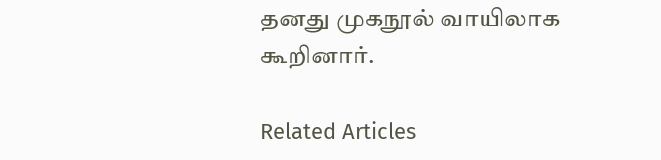தனது முகநூல் வாயிலாக கூறினார்.

Related Articles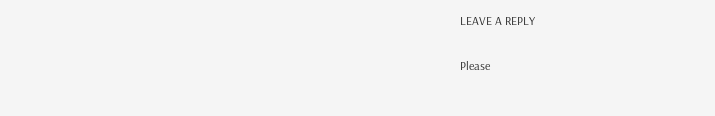LEAVE A REPLY

Please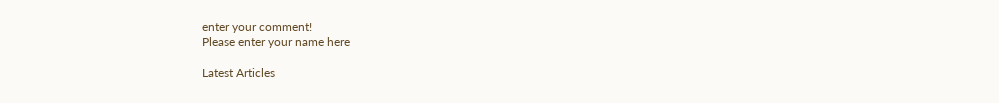enter your comment!
Please enter your name here

Latest Articles